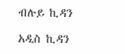ብሉይ ኪዳን

አዲስ ኪዳን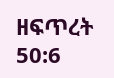ዘፍጥረት 50:6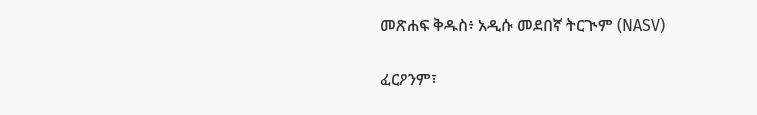መጽሐፍ ቅዱስ፥ አዲሱ መደበኛ ትርጒም (NASV)

ፈርዖንም፣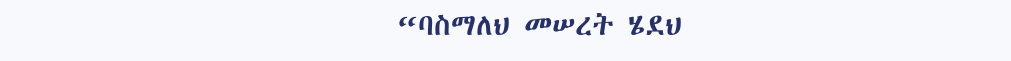“ባስማለህ መሠረት ሄደህ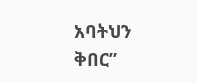አባትህን ቅበር”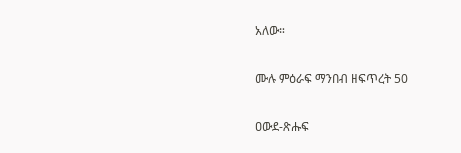አለው።

ሙሉ ምዕራፍ ማንበብ ዘፍጥረት 50

ዐውደ-ጽሑፍ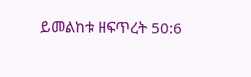ይመልከቱ ዘፍጥረት 50:6